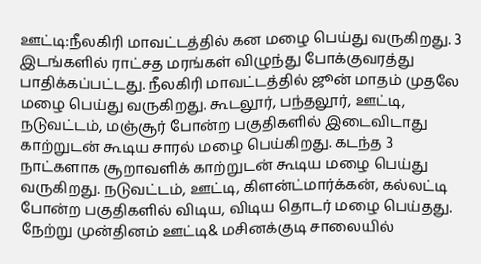ஊட்டி:நீலகிரி மாவட்டத்தில் கன மழை பெய்து வருகிறது. 3 இடங்களில் ராட்சத மரங்கள் விழுந்து போக்குவரத்து பாதிக்கப்பட்டது. நீலகிரி மாவட்டத்தில் ஜூன் மாதம் முதலே மழை பெய்து வருகிறது. கூடலூர், பந்தலூர், ஊட்டி, நடுவட்டம், மஞ்சூர் போன்ற பகுதிகளில் இடைவிடாது காற்றுடன் கூடிய சாரல் மழை பெய்கிறது. கடந்த 3 நாட்களாக சூறாவளிக் காற்றுடன் கூடிய மழை பெய்து வருகிறது. நடுவட்டம், ஊட்டி, கிளன்ட்மார்க்கன், கல்லட்டி போன்ற பகுதிகளில் விடிய, விடிய தொடர் மழை பெய்தது. நேற்று முன்தினம் ஊட்டி& மசினக்குடி சாலையில்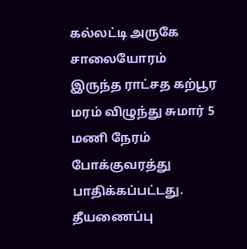கல்லட்டி அருகே சாலையோரம் இருந்த ராட்சத கற்பூர மரம் விழுந்து சுமார் 5 மணி நேரம் போக்குவரத்து பாதிக்கப்பட்டது. தீயணைப்பு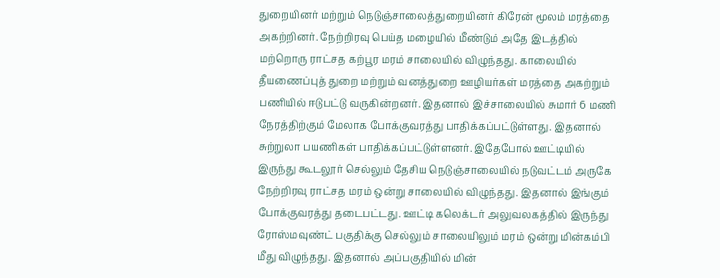துறையினர் மற்றும் நெடுஞ்சாலைத்துறையினர் கிரேன் மூலம் மரத்தை அகற்றினர். நேற்றிரவு பெய்த மழையில் மீண்டும் அதே இடத்தில் மற்றொரு ராட்சத கற்பூர மரம் சாலையில் விழுந்தது. காலையில் தீயணைப்புத் துறை மற்றும் வனத்துறை ஊழியர்கள் மரத்தை அகற்றும் பணியில் ஈடுபட்டு வருகின்றனர். இதனால் இச்சாலையில் சுமார் 6 மணி நேரத்திற்கும் மேலாக போக்குவரத்து பாதிக்கப்பட்டுள்ளது. இதனால் சுற்றுலா பயணிகள் பாதிக்கப்பட்டுள்ளனர். இதேபோல் ஊட்டியில் இருந்து கூடலூர் செல்லும் தேசிய நெடுஞ்சாலையில் நடுவட்டம் அருகே நேற்றிரவு ராட்சத மரம் ஒன்று சாலையில் விழுந்தது. இதனால் இங்கும் போக்குவரத்து தடைபட்டது. ஊட்டி கலெக்டர் அலுவலகத்தில் இருந்து ரோஸ்மவுண்ட் பகுதிக்கு செல்லும் சாலையிலும் மரம் ஒன்று மின்கம்பி மீது விழுந்தது. இதனால் அப்பகுதியில் மின்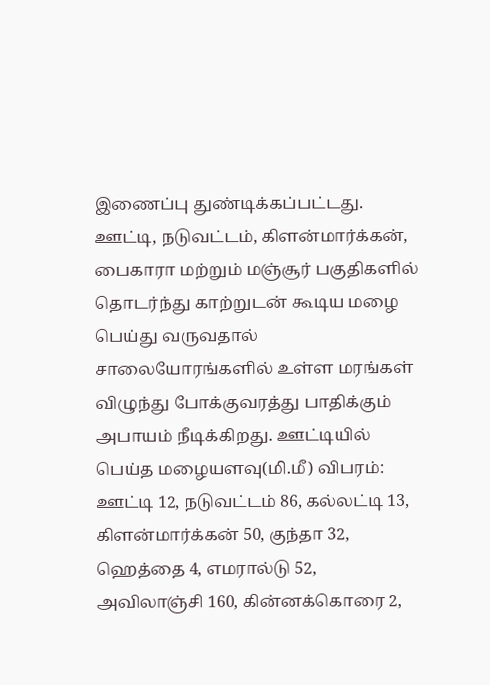இணைப்பு துண்டிக்கப்பட்டது.
ஊட்டி, நடுவட்டம், கிளன்மார்க்கன், பைகாரா மற்றும் மஞ்சூர் பகுதிகளில் தொடர்ந்து காற்றுடன் கூடிய மழை பெய்து வருவதால் சாலையோரங்களில் உள்ள மரங்கள் விழுந்து போக்குவரத்து பாதிக்கும் அபாயம் நீடிக்கிறது. ஊட்டியில் பெய்த மழையளவு(மி.மீ) விபரம்: ஊட்டி 12, நடுவட்டம் 86, கல்லட்டி 13, கிளன்மார்க்கன் 50, குந்தா 32, ஹெத்தை 4, எமரால்டு 52, அவிலாஞ்சி 160, கின்னக்கொரை 2,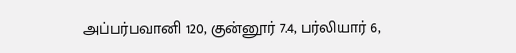அப்பர்பவானி 120, குன்னூர் 7.4, பர்லியார் 6,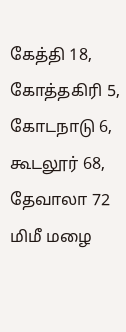கேத்தி 18, கோத்தகிரி 5, கோடநாடு 6, கூடலூர் 68, தேவாலா 72 மிமீ மழை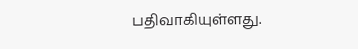பதிவாகியுள்ளது.